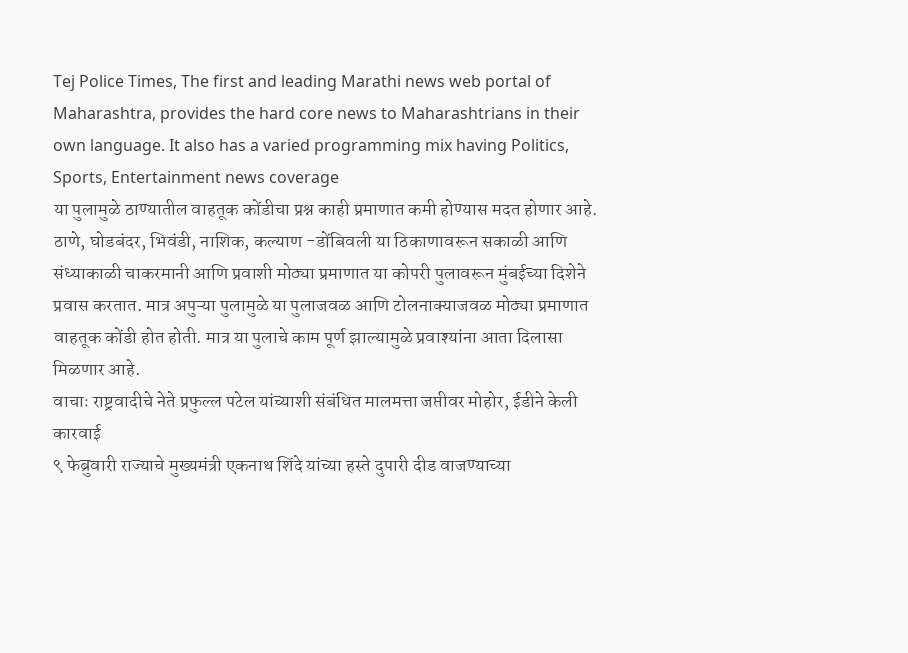Tej Police Times, The first and leading Marathi news web portal of Maharashtra, provides the hard core news to Maharashtrians in their own language. It also has a varied programming mix having Politics, Sports, Entertainment news coverage
या पुलामुळे ठाण्यातील वाहतूक कोंडीचा प्रश्न काही प्रमाणात कमी होण्यास मदत होणार आहे. ठाणे, घोडबंदर, भिवंडी, नाशिक, कल्याण -डोंबिवली या ठिकाणावरून सकाळी आणि संध्याकाळी चाकरमानी आणि प्रवाशी मोठ्या प्रमाणात या कोपरी पुलावरून मुंबईच्या दिशेने प्रवास करतात. मात्र अपुऱ्या पुलामुळे या पुलाजवळ आणि टोलनाक्याजवळ मोठ्या प्रमाणात वाहतूक कोंडी होत होती. मात्र या पुलाचे काम पूर्ण झाल्यामुळे प्रवाश्यांना आता दिलासा मिळणार आहे.
वाचाः राष्ट्रवादीचे नेते प्रफुल्ल पटेल यांच्याशी संबंधित मालमत्ता जप्तीवर मोहोर, ईडीने केली कारवाई
९ फेब्रुवारी राज्याचे मुख्यमंत्री एकनाथ शिंदे यांच्या हस्ते दुपारी दीड वाजण्याच्या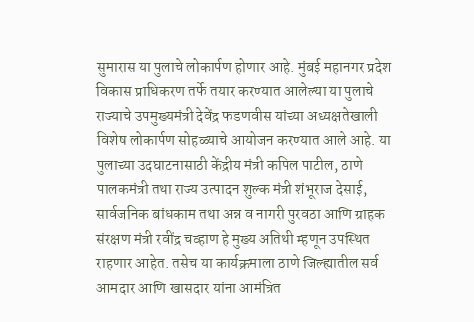सुमारास या पुलाचे लोकार्पण होणार आहे. मुंबई महानगर प्रदेश विकास प्राधिकरण तर्फे तयार करण्यात आलेल्या या पुलाचे राज्याचे उपमुख्यमंत्री देवेंद्र फडणवीस यांच्या अध्यक्षतेखाली विशेष लोकार्पण सोहळ्याचे आयोजन करण्यात आले आहे. या पुलाच्या उदघाटनासाठी केंद्रीय मंत्री कपिल पाटील, ठाणे पालकमंत्री तथा राज्य उत्पादन शुल्क मंत्री शंभूराज देसाई, सार्वजनिक बांधकाम तथा अन्न व नागरी पुरवठा आणि ग्राहक संरक्षण मंत्री रवींद्र चव्हाण हे मुख्य अतिथी म्हणून उपस्थित राहणार आहेत. तसेच या कार्यक्रमाला ठाणे जिल्ह्यातील सर्व आमदार आणि खासदार यांना आमंत्रित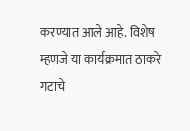करण्यात आले आहे. विशेष म्हणजे या कार्यक्रमात ठाकरे गटाचे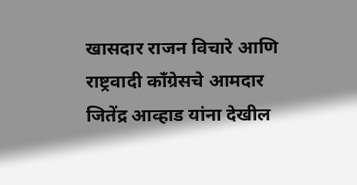खासदार राजन विचारे आणि राष्ट्रवादी काँग्रेसचे आमदार जितेंद्र आव्हाड यांना देखील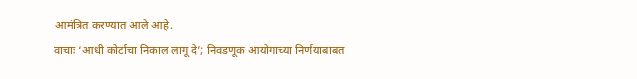आमंत्रित करण्यात आले आहे.
वाचाः ‘आधी कोर्टाचा निकाल लागू दे’; निवडणूक आयोगाच्या निर्णयाबाबत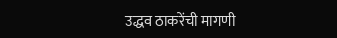उद्धव ठाकरेंची मागणी